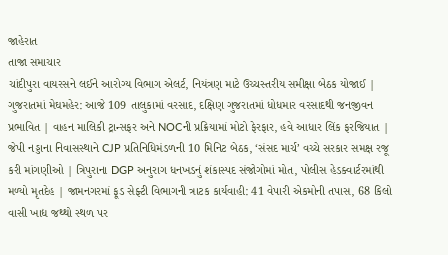જાહેરાત
તાજા સમાચાર
ચાંદીપુરા વાયરસને લઈને આરોગ્ય વિભાગ એલર્ટ, નિયંત્રણ માટે ઉચ્ચસ્તરીય સમીક્ષા બેઠક યોજાઈ | ગુજરાતમાં મેઘમહેર: આજે 109 તાલુકામાં વરસાદ, દક્ષિણ ગુજરાતમાં ધોધમાર વરસાદથી જનજીવન પ્રભાવિત | વાહન માલિકી ટ્રાન્સફર અને NOCની પ્રક્રિયામાં મોટો ફેરફાર, હવે આધાર લિંક ફરજિયાત | જેપી નડ્ડાના નિવાસસ્થાને CJP પ્રતિનિધિમંડળની 10 મિનિટ બેઠક, ‘સંસદ માર્ચ’ વચ્ચે સરકાર સમક્ષ રજૂ કરી માંગણીઓ | ત્રિપુરાના DGP અનુરાગ ધનખડનું શંકાસ્પદ સંજોગોમાં મોત, પોલીસ હેડક્વાર્ટરમાંથી મળ્યો મૃતદેહ | જામનગરમાં ફૂડ સેફ્ટી વિભાગની ત્રાટક કાર્યવાહી: 41 વેપારી એકમોની તપાસ, 68 કિલો વાસી ખાદ્ય જથ્થો સ્થળ પર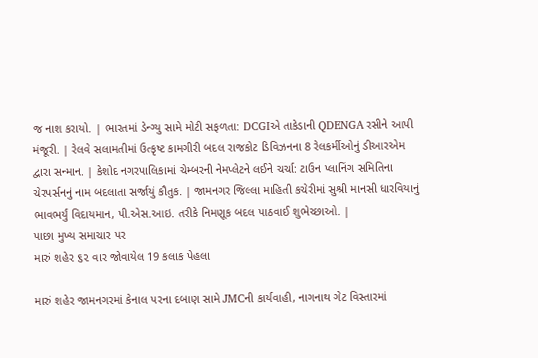જ નાશ કરાયો. | ભારતમાં ડેન્ગ્યુ સામે મોટી સફળતા: DCGIએ તાકેડાની QDENGA રસીને આપી મંજૂરી. | રેલવે સલામતીમાં ઉત્કૃષ્ટ કામગીરી બદલ રાજકોટ ડિવિઝનના 8 રેલકર્મીઓનું ડીઆરએમ દ્વારા સન્માન. | કેશોદ નગરપાલિકામાં ચેમ્બરની નેમપ્લેટને લઈને ચર્ચા: ટાઉન પ્લાનિંગ સમિતિના ચેરપર્સનનું નામ બદલાતા સર્જાયું કૌતુક. | જામનગર જિલ્લા માહિતી કચેરીમાં સુશ્રી માનસી ધારવિયાનું ભાવભર્યું વિદાયમાન, પી.એસ.આઇ. તરીકે નિમણૂક બદલ પાઠવાઈ શુભેચ્છાઓ. |
પાછા મુખ્ય સમાચાર પર
મારું શહેર ૬૨ વાર જોવાયેલ 19 કલાક પેહલા

મારું શહેર જામનગરમાં કેનાલ પરના દબાણ સામે JMCની કાર્યવાહી, નાગનાથ ગેટ વિસ્તારમાં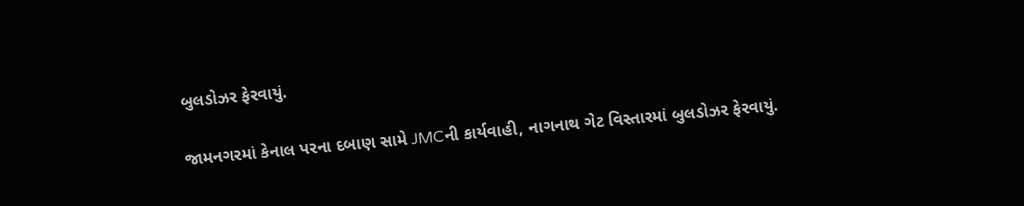બુલડોઝર ફેરવાયું.

જામનગરમાં કેનાલ પરના દબાણ સામે JMCની કાર્યવાહી, નાગનાથ ગેટ વિસ્તારમાં બુલડોઝર ફેરવાયું.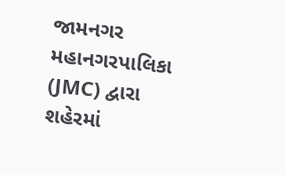જામનગર મહાનગરપાલિકા (JMC) દ્વારા શહેરમાં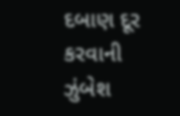દબાણ દૂર કરવાની ઝુંબેશ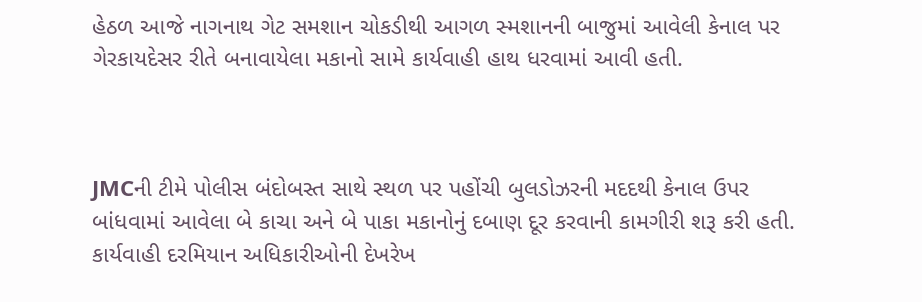હેઠળ આજે નાગનાથ ગેટ સમશાન ચોકડીથી આગળ સ્મશાનની બાજુમાં આવેલી કેનાલ પર ગેરકાયદેસર રીતે બનાવાયેલા મકાનો સામે કાર્યવાહી હાથ ધરવામાં આવી હતી.



JMCની ટીમે પોલીસ બંદોબસ્ત સાથે સ્થળ પર પહોંચી બુલડોઝરની મદદથી કેનાલ ઉપર બાંધવામાં આવેલા બે કાચા અને બે પાકા મકાનોનું દબાણ દૂર કરવાની કામગીરી શરૂ કરી હતી. કાર્યવાહી દરમિયાન અધિકારીઓની દેખરેખ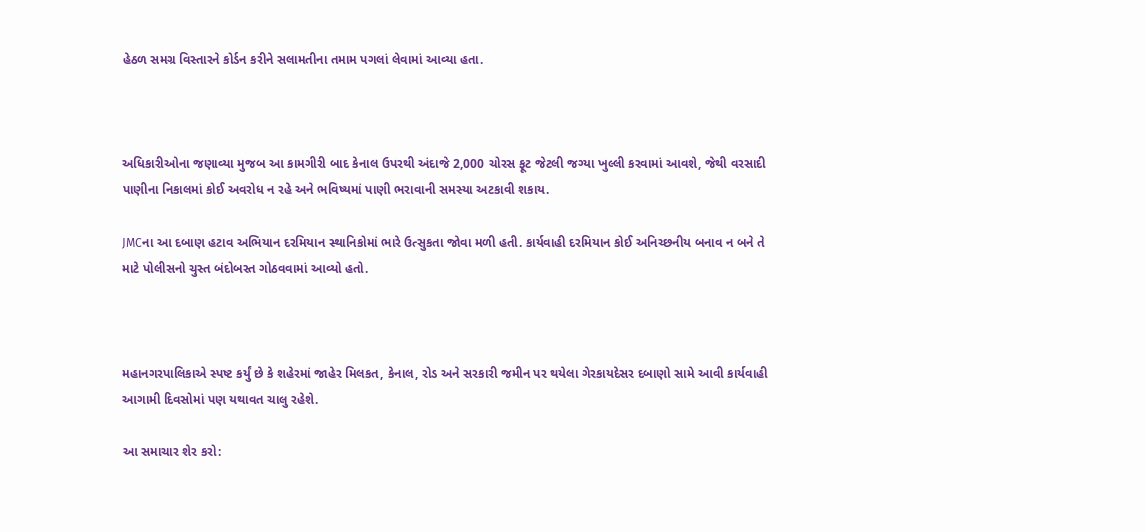હેઠળ સમગ્ર વિસ્તારને કોર્ડન કરીને સલામતીના તમામ પગલાં લેવામાં આવ્યા હતા.



અધિકારીઓના જણાવ્યા મુજબ આ કામગીરી બાદ કેનાલ ઉપરથી અંદાજે 2,000 ચોરસ ફૂટ જેટલી જગ્યા ખુલ્લી કરવામાં આવશે, જેથી વરસાદી પાણીના નિકાલમાં કોઈ અવરોધ ન રહે અને ભવિષ્યમાં પાણી ભરાવાની સમસ્યા અટકાવી શકાય.

JMCના આ દબાણ હટાવ અભિયાન દરમિયાન સ્થાનિકોમાં ભારે ઉત્સુકતા જોવા મળી હતી. કાર્યવાહી દરમિયાન કોઈ અનિચ્છનીય બનાવ ન બને તે માટે પોલીસનો ચુસ્ત બંદોબસ્ત ગોઠવવામાં આવ્યો હતો.



મહાનગરપાલિકાએ સ્પષ્ટ કર્યું છે કે શહેરમાં જાહેર મિલકત, કેનાલ, રોડ અને સરકારી જમીન પર થયેલા ગેરકાયદેસર દબાણો સામે આવી કાર્યવાહી આગામી દિવસોમાં પણ યથાવત ચાલુ રહેશે.

આ સમાચાર શેર કરો: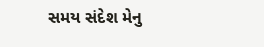સમય સંદેશ મેનુ